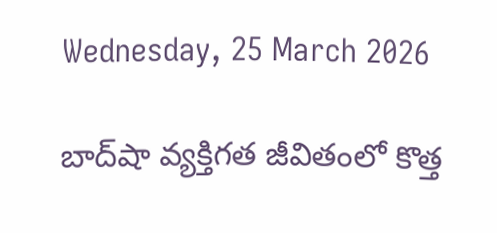Wednesday, 25 March 2026

బాద్‌షా వ్యక్తిగత జీవితంలో కొత్త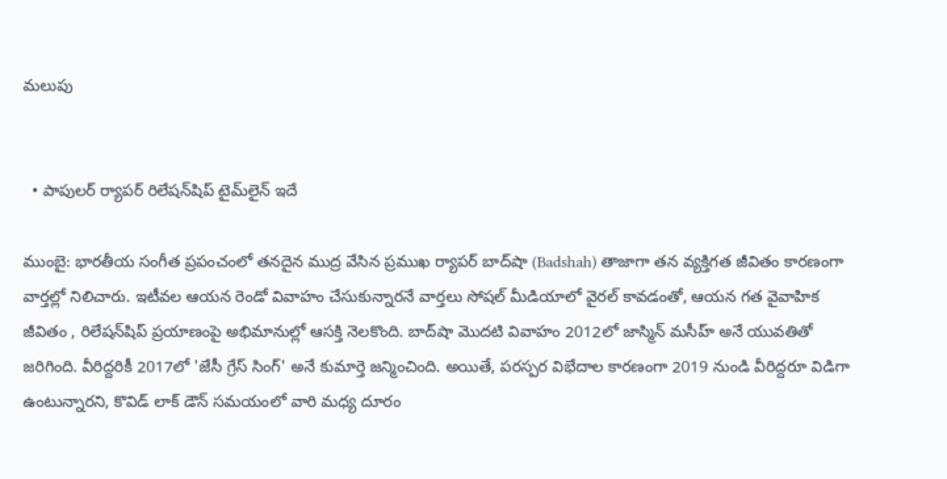మలుపు


  • పాపులర్ ర్యాపర్ రిలేషన్‌షిప్ టైమ్‌లైన్ ఇదే

ముంబై: భారతీయ సంగీత ప్రపంచంలో తనదైన ముద్ర వేసిన ప్రముఖ ర్యాపర్ బాద్‌షా (Badshah) తాజాగా తన వ్యక్తిగత జీవితం కారణంగా వార్తల్లో నిలిచారు. ఇటీవల ఆయన రెండో వివాహం చేసుకున్నారనే వార్తలు సోషల్ మీడియాలో వైరల్ కావడంతో, ఆయన గత వైవాహిక జీవితం , రిలేషన్‌షిప్ ప్రయాణంపై అభిమానుల్లో ఆసక్తి నెలకొంది. బాద్‌షా మొదటి వివాహం 2012లో జాస్మిన్ మసీహ్ అనే యువతితో జరిగింది. వీరిద్దరికీ 2017లో 'జేసీ గ్రేస్ సింగ్' అనే కుమార్తె జన్మించింది. అయితే, పరస్పర విభేదాల కారణంగా 2019 నుండి వీరిద్దరూ విడిగా ఉంటున్నారని, కొవిడ్‌ లాక్‌ డౌన్‌ సమయంలో వారి మధ్య దూరం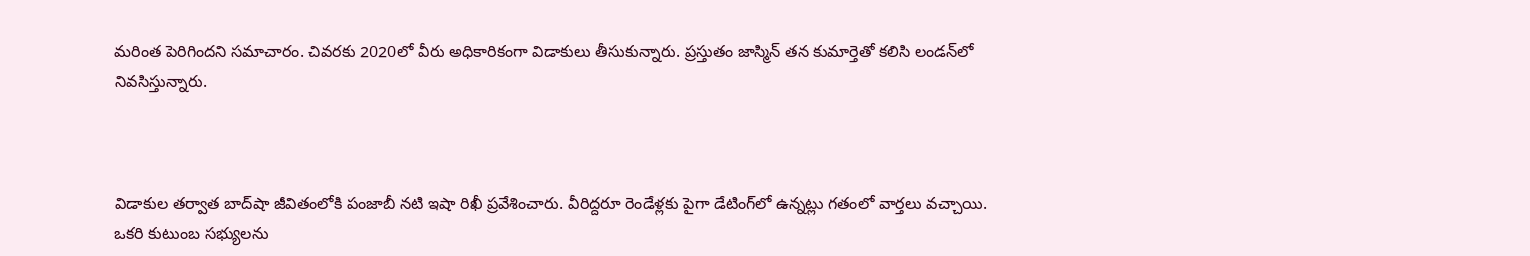మరింత పెరిగిందని సమాచారం. చివరకు 2020లో వీరు అధికారికంగా విడాకులు తీసుకున్నారు. ప్రస్తుతం జాస్మిన్ తన కుమార్తెతో కలిసి లండన్‌లో నివసిస్తున్నారు.



విడాకుల తర్వాత బాద్‌షా జీవితంలోకి పంజాబీ నటి ఇషా రిఖీ ప్రవేశించారు. వీరిద్దరూ రెండేళ్లకు పైగా డేటింగ్‌లో ఉన్నట్లు గతంలో వార్తలు వచ్చాయి. ఒకరి కుటుంబ సభ్యులను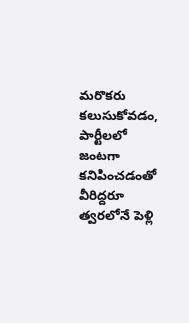మరొకరు కలుసుకోవడం, పార్టీలలో జంటగా కనిపించడంతో వీరిద్దరూ త్వరలోనే పెళ్లి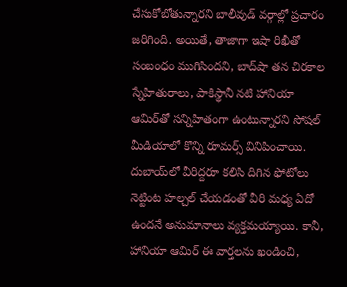చేసుకోబోతున్నారని బాలీవుడ్ వర్గాల్లో ప్రచారం జరిగింది. అయితే, తాజాగా ఇషా రిఖీతో సంబంధం ముగిసిందని, బాద్‌షా తన చిరకాల స్నేహితురాలు, పాకిస్థానీ నటి హానియా ఆమిర్‌తో సన్నిహితంగా ఉంటున్నారని సోషల్ మీడియాలో కొన్ని రూమర్స్ వినిపించాయి. దుబాయ్‌లో వీరిద్దరూ కలిసి దిగిన ఫోటోలు నెట్టింట హల్చల్ చేయడంతో వీరి మధ్య ఏదో ఉందనే అనుమానాలు వ్యక్తమయ్యాయి. కానీ, హానియా ఆమిర్ ఈ వార్తలను ఖండించి,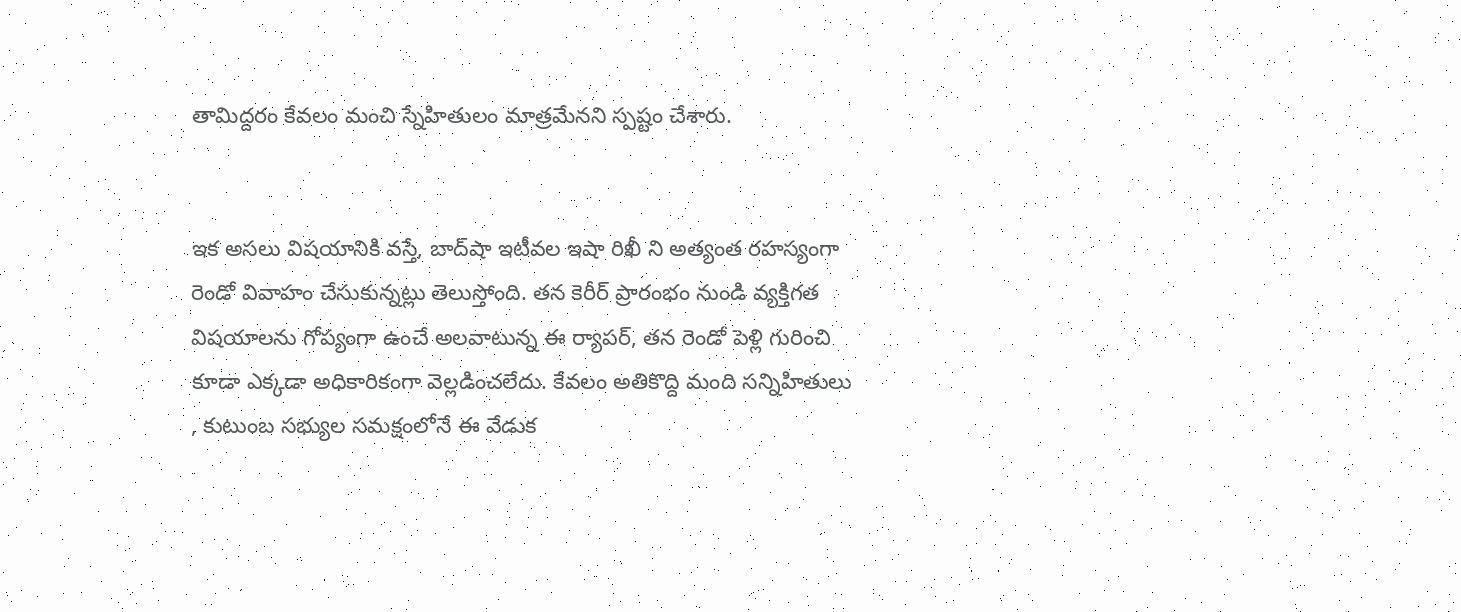తామిద్దరం కేవలం మంచి స్నేహితులం మాత్రమేనని స్పష్టం చేశారు.


ఇక అసలు విషయానికి వస్తే, బాద్‌షా ఇటీవల ఇషా రిఖీ ని అత్యంత రహస్యంగా రెండో వివాహం చేసుకున్నట్లు తెలుస్తోంది. తన కెరీర్ ప్రారంభం నుండి వ్యక్తిగత విషయాలను గోప్యంగా ఉంచే అలవాటున్న ఈ ర్యాపర్, తన రెండో పెళ్లి గురించి కూడా ఎక్కడా అధికారికంగా వెల్లడించలేదు. కేవలం అతికొద్ది మంది సన్నిహితులు , కుటుంబ సభ్యుల సమక్షంలోనే ఈ వేడుక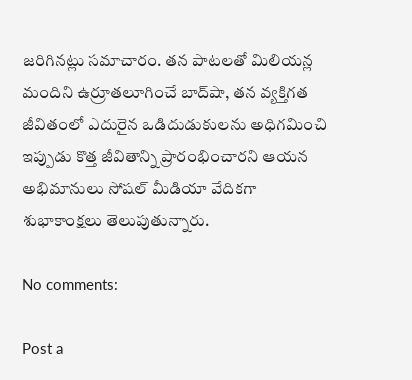జరిగినట్లు సమాచారం. తన పాటలతో మిలియన్ల మందిని ఉర్రూతలూగించే బాద్‌షా, తన వ్యక్తిగత జీవితంలో ఎదురైన ఒడిదుడుకులను అధిగమించి ఇప్పుడు కొత్త జీవితాన్ని ప్రారంభించారని ఆయన అభిమానులు సోషల్ మీడియా వేదికగా శుభాకాంక్షలు తెలుపుతున్నారు.

No comments:

Post a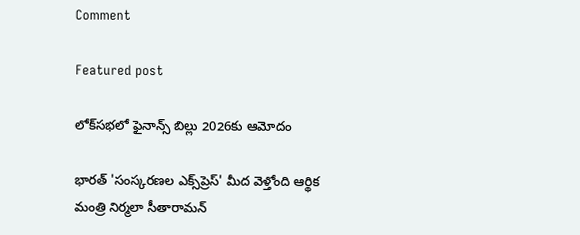Comment

Featured post

లోక్‌సభలో ఫైనాన్స్ బిల్లు 2026కు ఆమోదం

భారత్ 'సంస్కరణల ఎక్స్‌ప్రెస్' మీద వెళ్తోంది ఆర్థిక మంత్రి నిర్మలా సీతారామన్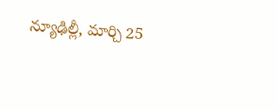న్యూఢిల్లీ, మార్చి 25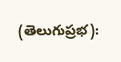(తెలుగుప్రభ):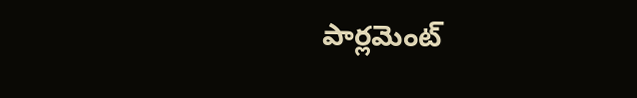పార్లమెంట్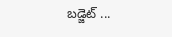బడ్జెట్ ...